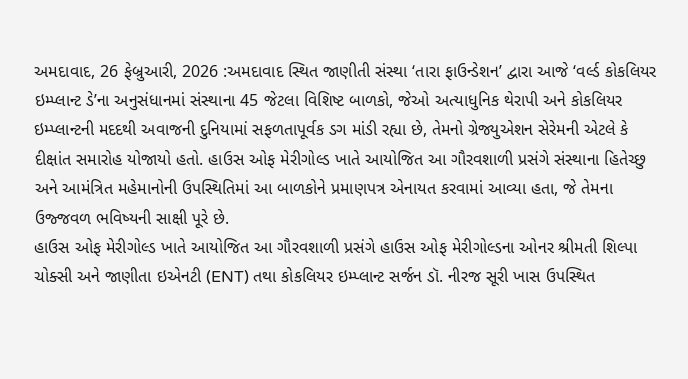અમદાવાદ, 26 ફેબ્રુઆરી, 2026 :અમદાવાદ સ્થિત જાણીતી સંસ્થા ‘તારા ફાઉન્ડેશન’ દ્વારા આજે ‘વર્લ્ડ કોકલિયર ઇમ્પ્લાન્ટ ડે’ના અનુસંધાનમાં સંસ્થાના 45 જેટલા વિશિષ્ટ બાળકો, જેઓ અત્યાધુનિક થેરાપી અને કોકલિયર ઇમ્પ્લાન્ટની મદદથી અવાજની દુનિયામાં સફળતાપૂર્વક ડગ માંડી રહ્યા છે, તેમનો ગ્રેજ્યુએશન સેરેમની એટલે કે દીક્ષાંત સમારોહ યોજાયો હતો. હાઉસ ઓફ મેરીગોલ્ડ ખાતે આયોજિત આ ગૌરવશાળી પ્રસંગે સંસ્થાના હિતેચ્છુ અને આમંત્રિત મહેમાનોની ઉપસ્થિતિમાં આ બાળકોને પ્રમાણપત્ર એનાયત કરવામાં આવ્યા હતા, જે તેમના ઉજ્જવળ ભવિષ્યની સાક્ષી પૂરે છે.
હાઉસ ઓફ મેરીગોલ્ડ ખાતે આયોજિત આ ગૌરવશાળી પ્રસંગે હાઉસ ઓફ મેરીગોલ્ડના ઓનર શ્રીમતી શિલ્પા ચોક્સી અને જાણીતા ઇએનટી (ENT) તથા કોકલિયર ઇમ્પ્લાન્ટ સર્જન ડૉ. નીરજ સૂરી ખાસ ઉપસ્થિત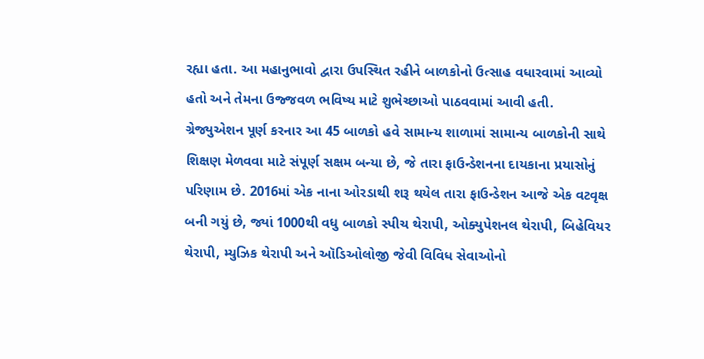રહ્યા હતા. આ મહાનુભાવો દ્વારા ઉપસ્થિત રહીને બાળકોનો ઉત્સાહ વધારવામાં આવ્યો હતો અને તેમના ઉજ્જવળ ભવિષ્ય માટે શુભેચ્છાઓ પાઠવવામાં આવી હતી.
ગ્રેજ્યુએશન પૂર્ણ કરનાર આ 45 બાળકો હવે સામાન્ય શાળામાં સામાન્ય બાળકોની સાથે શિક્ષણ મેળવવા માટે સંપૂર્ણ સક્ષમ બન્યા છે, જે તારા ફાઉન્ડેશનના દાયકાના પ્રયાસોનું પરિણામ છે. 2016માં એક નાના ઓરડાથી શરૂ થયેલ તારા ફાઉન્ડેશન આજે એક વટવૃક્ષ બની ગયું છે, જ્યાં 1000થી વધુ બાળકો સ્પીચ થેરાપી, ઓક્યુપેશનલ થેરાપી, બિહેવિયર થેરાપી, મ્યુઝિક થેરાપી અને ઑડિઓલોજી જેવી વિવિધ સેવાઓનો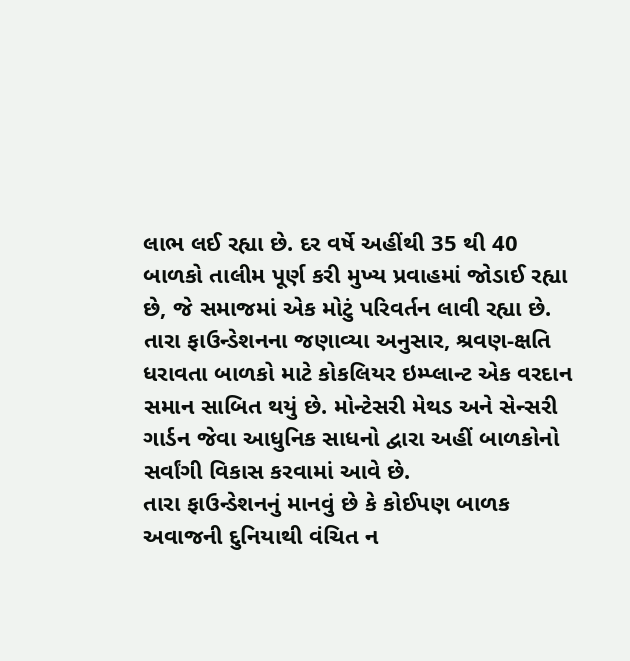લાભ લઈ રહ્યા છે. દર વર્ષે અહીંથી 35 થી 40 બાળકો તાલીમ પૂર્ણ કરી મુખ્ય પ્રવાહમાં જોડાઈ રહ્યા છે, જે સમાજમાં એક મોટું પરિવર્તન લાવી રહ્યા છે.
તારા ફાઉન્ડેશનના જણાવ્યા અનુસાર, શ્રવણ-ક્ષતિ ધરાવતા બાળકો માટે કોકલિયર ઇમ્પ્લાન્ટ એક વરદાન સમાન સાબિત થયું છે. મોન્ટેસરી મેથડ અને સેન્સરી ગાર્ડન જેવા આધુનિક સાધનો દ્વારા અહીં બાળકોનો સર્વાંગી વિકાસ કરવામાં આવે છે.
તારા ફાઉન્ડેશનનું માનવું છે કે કોઈપણ બાળક અવાજની દુનિયાથી વંચિત ન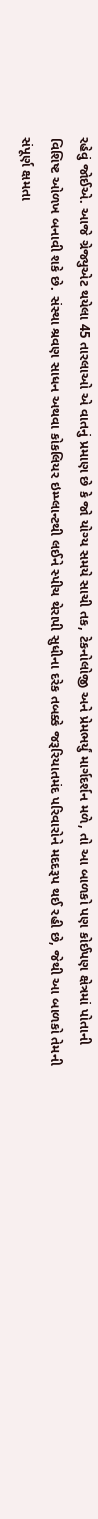રહેવું જોઈએ. આજે ગ્રેજ્યુએટ થયેલા 45 તારલાઓ એ વાતનું પ્રમાણ છે કે જો યોગ્ય સમયે સાચી તક, ટેકનોલોજી અને પ્રેમભર્યું માર્ગદર્શન મળે, તો આ બાળકો પણ કોઈપણ ક્ષેત્રમાં પોતાની વિશિષ્ટ ઓળખ બનાવી શકે છે. સંસ્થા શ્રવણ સાધન અથવા કોકલિયર ઇમ્પ્લાન્ટથી લઈને સ્પીચ થેરાપી સુધીના દરેક તબક્કે જરૂરિયાતમંદ પરિવારોને મદદરૂપ થઈ રહી છે, જેથી આ બાળકો તેમની સંપૂર્ણ ક્ષમતા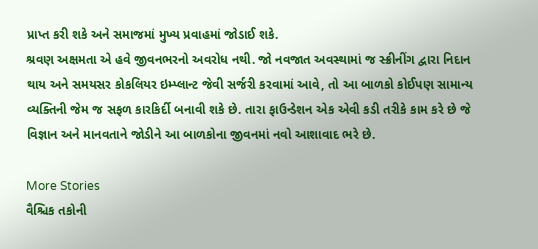પ્રાપ્ત કરી શકે અને સમાજમાં મુખ્ય પ્રવાહમાં જોડાઈ શકે.
શ્રવણ અક્ષમતા એ હવે જીવનભરનો અવરોધ નથી. જો નવજાત અવસ્થામાં જ સ્ક્રીનીંગ દ્વારા નિદાન થાય અને સમયસર કોકલિયર ઇમ્પ્લાન્ટ જેવી સર્જરી કરવામાં આવે, તો આ બાળકો કોઈપણ સામાન્ય વ્યક્તિની જેમ જ સફળ કારકિર્દી બનાવી શકે છે. તારા ફાઉન્ડેશન એક એવી કડી તરીકે કામ કરે છે જે વિજ્ઞાન અને માનવતાને જોડીને આ બાળકોના જીવનમાં નવો આશાવાદ ભરે છે.

More Stories
વૈશ્ચિક તકોની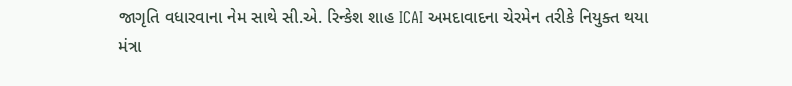જાગૃતિ વધારવાના નેમ સાથે સી.એ. રિન્કેશ શાહ ICAI અમદાવાદના ચેરમેન તરીકે નિયુક્ત થયા
મંત્રા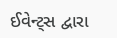ઈવેન્ટ્સ દ્વારા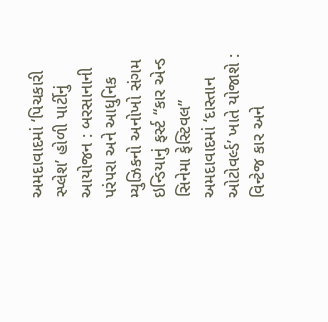અમદાવાદમાં ‘પિચકારી સ્પ્લેશ’ હોળી પાર્ટીનું આયોજન : બરસાનાની પરંપરા અને આધુનિક મ્યુઝિકનો અનોખો સંગમ
ઇન્ડિયાનું ફર્સ્ટ “કાર એન્ડ સિનેમા ફેસ્ટિવલ” અમદાવાદમાં ‘દાસ્તાન ઓટોવર્લ્ડ’ ખાતે યોજાશે : વિન્ટેજ કાર અને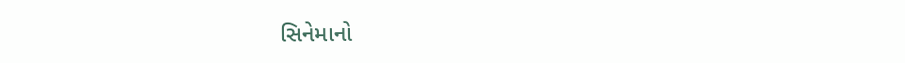સિનેમાનો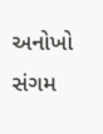અનોખો સંગમ